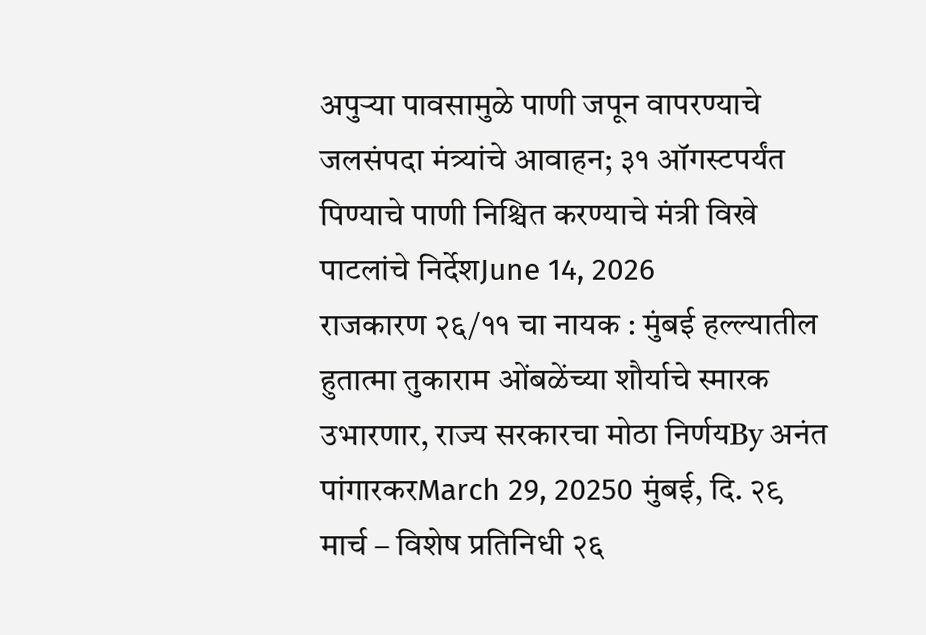अपुऱ्या पावसामुळे पाणी जपून वापरण्याचे जलसंपदा मंत्र्यांचे आवाहन; ३१ ऑगस्टपर्यंत पिण्याचे पाणी निश्चित करण्याचे मंत्री विखे पाटलांचे निर्देशJune 14, 2026
राजकारण २६/११ चा नायक : मुंबई हल्ल्यातील हुतात्मा तुकाराम ओंबळेंच्या शौर्याचे स्मारक उभारणार, राज्य सरकारचा मोठा निर्णयBy अनंत पांगारकरMarch 29, 20250 मुंबई, दि. २९ मार्च – विशेष प्रतिनिधी २६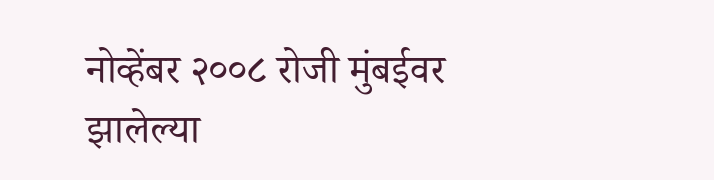नोव्हेंबर २००८ रोजी मुंबईवर झालेल्या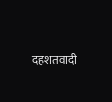दहशतवादी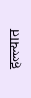हल्ल्यात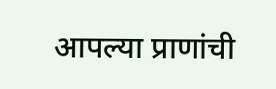आपल्या प्राणांची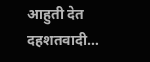आहुती देत दहशतवादी…